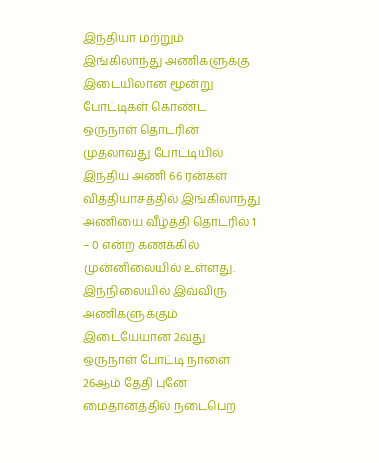இந்தியா மற்றும் இங்கிலாந்து அணிகளுக்கு இடையிலான மூன்று போட்டிகள் கொண்ட ஒருநாள் தொடரின் முதலாவது போட்டியில் இந்திய அணி 66 ரன்கள் வித்தியாசத்தில் இங்கிலாந்து அணியை வீழ்த்தி தொடரில் 1 – 0 என்ற கணக்கில் முன்னிலையில் உள்ளது. இந்நிலையில் இவ்விரு அணிகளுக்கும் இடையேயான 2வது ஒருநாள் போட்டி நாளை 26ஆம் தேதி புனே மைதானத்தில் நடைபெற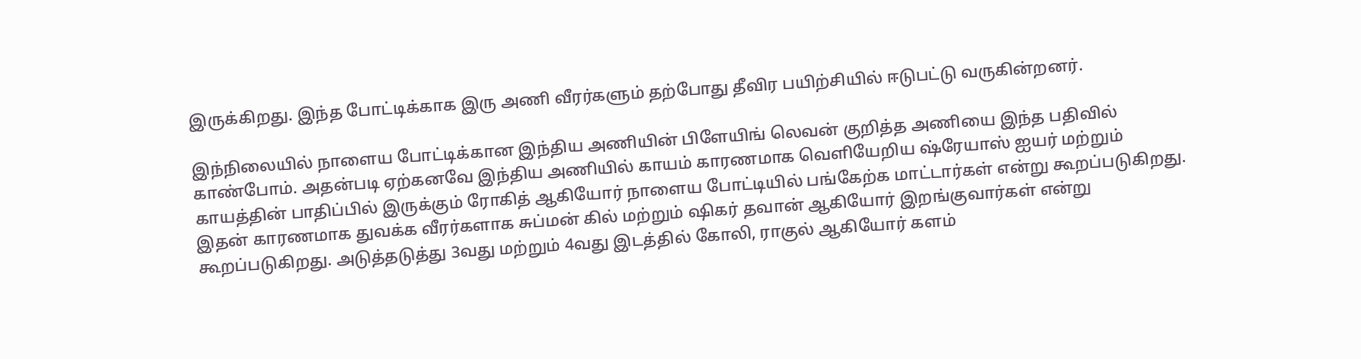இருக்கிறது. இந்த போட்டிக்காக இரு அணி வீரர்களும் தற்போது தீவிர பயிற்சியில் ஈடுபட்டு வருகின்றனர்.

இந்நிலையில் நாளைய போட்டிக்கான இந்திய அணியின் பிளேயிங் லெவன் குறித்த அணியை இந்த பதிவில் காண்போம். அதன்படி ஏற்கனவே இந்திய அணியில் காயம் காரணமாக வெளியேறிய ஷ்ரேயாஸ் ஐயர் மற்றும் காயத்தின் பாதிப்பில் இருக்கும் ரோகித் ஆகியோர் நாளைய போட்டியில் பங்கேற்க மாட்டார்கள் என்று கூறப்படுகிறது.
இதன் காரணமாக துவக்க வீரர்களாக சுப்மன் கில் மற்றும் ஷிகர் தவான் ஆகியோர் இறங்குவார்கள் என்று கூறப்படுகிறது. அடுத்தடுத்து 3வது மற்றும் 4வது இடத்தில் கோலி, ராகுல் ஆகியோர் களம்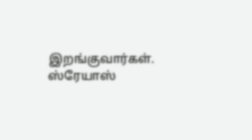இறங்குவார்கள். ஸ்ரேயாஸ்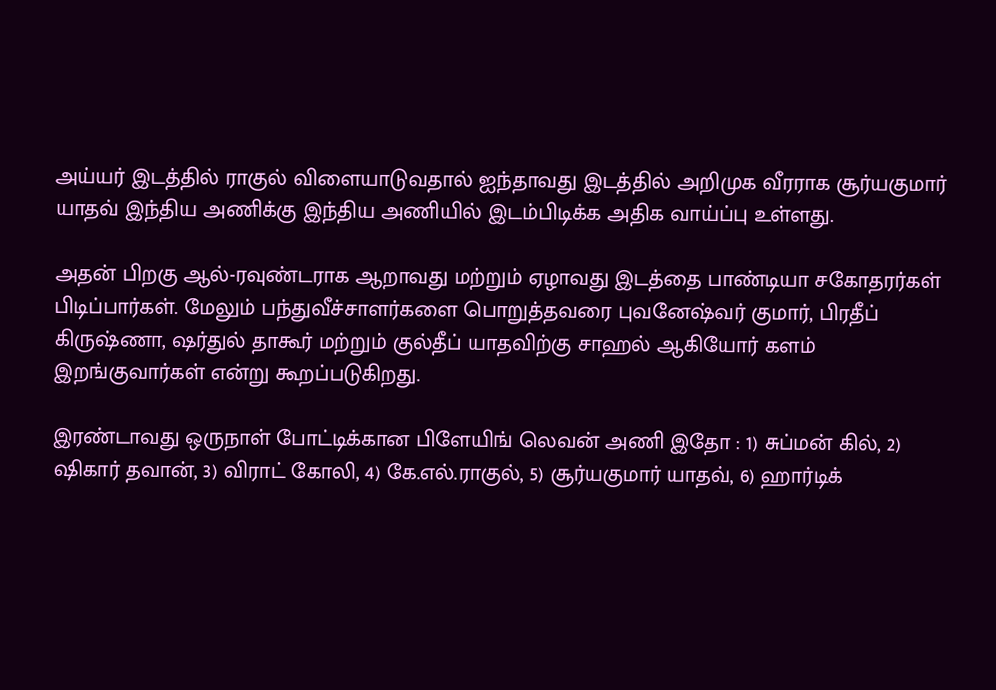அய்யர் இடத்தில் ராகுல் விளையாடுவதால் ஐந்தாவது இடத்தில் அறிமுக வீரராக சூர்யகுமார் யாதவ் இந்திய அணிக்கு இந்திய அணியில் இடம்பிடிக்க அதிக வாய்ப்பு உள்ளது.

அதன் பிறகு ஆல்-ரவுண்டராக ஆறாவது மற்றும் ஏழாவது இடத்தை பாண்டியா சகோதரர்கள் பிடிப்பார்கள். மேலும் பந்துவீச்சாளர்களை பொறுத்தவரை புவனேஷ்வர் குமார், பிரதீப் கிருஷ்ணா, ஷர்துல் தாகூர் மற்றும் குல்தீப் யாதவிற்கு சாஹல் ஆகியோர் களம் இறங்குவார்கள் என்று கூறப்படுகிறது.

இரண்டாவது ஒருநாள் போட்டிக்கான பிளேயிங் லெவன் அணி இதோ : 1) சுப்மன் கில், 2) ஷிகார் தவான், 3) விராட் கோலி, 4) கே.எல்.ராகுல், 5) சூர்யகுமார் யாதவ், 6) ஹார்டிக்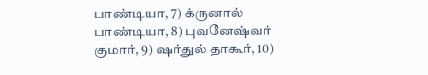பாண்டியா, 7) க்ருனால் பாண்டியா, 8) புவனேஷ்வர் குமார், 9) ஷர்துல் தாகூர், 10)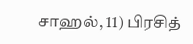சாஹல், 11) பிரசித்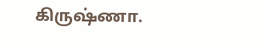கிருஷ்ணா.